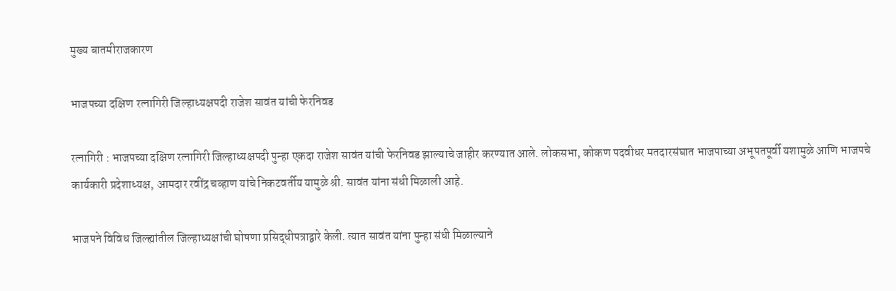मुख्य बातमीराजकारण

भाजपच्या दक्षिण रत्नागिरी जिल्हाध्यक्षपदी राजेश सावंत यांची फेरनिवड

रत्नागिरी : भाजपच्या दक्षिण रत्नागिरी जिल्हाध्यक्षपदी पुन्हा एकदा राजेश सावंत यांची फेरनिवड झाल्याचे जाहीर करण्यात आले. लोकसभा, कोकण पदवीधर मतदारसंघात भाजपाच्या अभूपतपूर्वी यशामुळे आणि भाजपचे कार्यकारी प्रदेशाध्यक्ष, आमदार रवींद्र चव्हाण यांचे निकटवर्तीय यामुळे श्री. सावंत यांना संधी मिळाली आहे.

भाजपने विविध जिल्ह्यांतील जिल्हाध्यक्षांची घोषणा प्रसिद्धीपत्राद्वारे केली. त्यात सावंत यांना पुन्हा संधी मिळाल्याने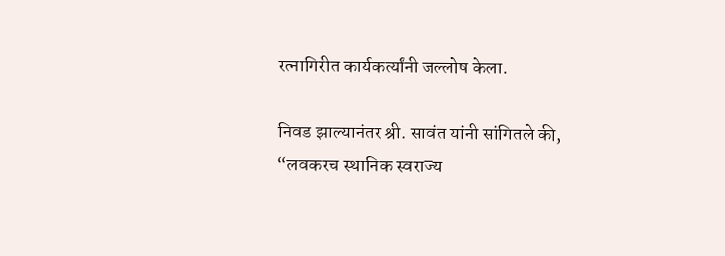रत्नागिरीत कार्यकर्त्यांनी जल्लोष केला.

निवड झाल्यानंतर श्री. सावंत यांनी सांगितले की, “लवकरच स्थानिक स्वराज्य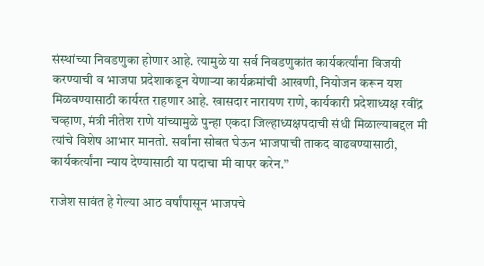संस्थांच्या निवडणुका होणार आहे. त्यामुळे या सर्व निवडणुकांत कार्यकर्त्यांना विजयी करण्याची व भाजपा प्रदेशाकडून येणाऱ्या कार्यक्रमांची आखणी, नियोजन करून यश मिळवण्यासाठी कार्यरत राहणार आहे. खासदार नारायण राणे, कार्यकारी प्रदेशाध्यक्ष रवींद्र चव्हाण, मंत्री नीतेश राणे यांच्यामुळे पुन्हा एकदा जिल्हाध्यक्षपदाची संधी मिळाल्याबद्दल मी त्यांचे विशेष आभार मानतो. सर्वांना सोबत घेऊन भाजपाची ताकद वाढवण्यासाठी, कार्यकर्त्यांना न्याय देण्यासाठी या पदाचा मी वापर करेन.”

राजेश सावंत हे गेल्या आठ वर्षांपासून भाजपचे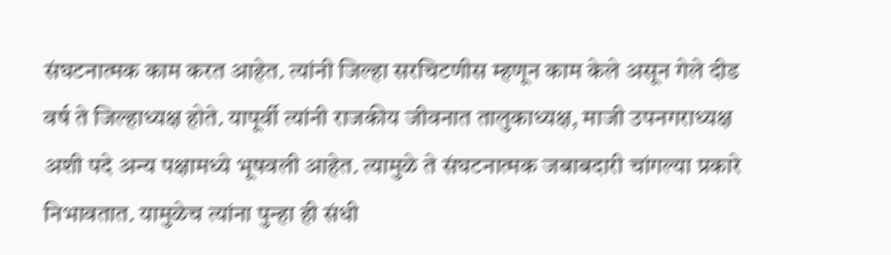संघटनात्मक काम करत आहेत. त्यांनी जिल्हा सरचिटणीस म्हणून काम केले असून गेले दीड वर्ष ते जिल्हाध्यक्ष होते. यापूर्वी त्यांनी राजकीय जीवनात तालुकाध्यक्ष, माजी उपनगराध्यक्ष अशी पदे अन्य पक्षामध्ये भूषवली आहेत. त्यामुळे ते संघटनात्मक जबाबदारी चांगल्या प्रकारे निभावतात. यामुळेच त्यांना पुन्हा ही संधी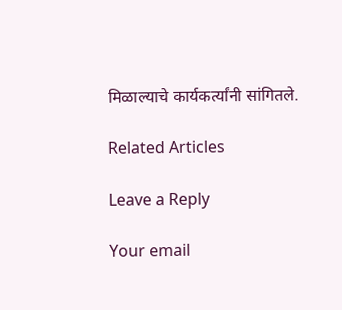मिळाल्याचे कार्यकर्त्यांनी सांगितले.

Related Articles

Leave a Reply

Your email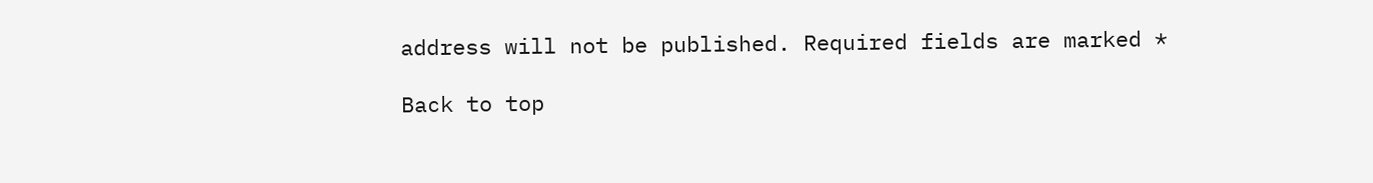address will not be published. Required fields are marked *

Back to top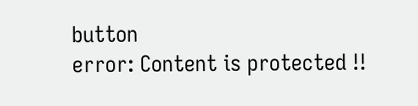button
error: Content is protected !!